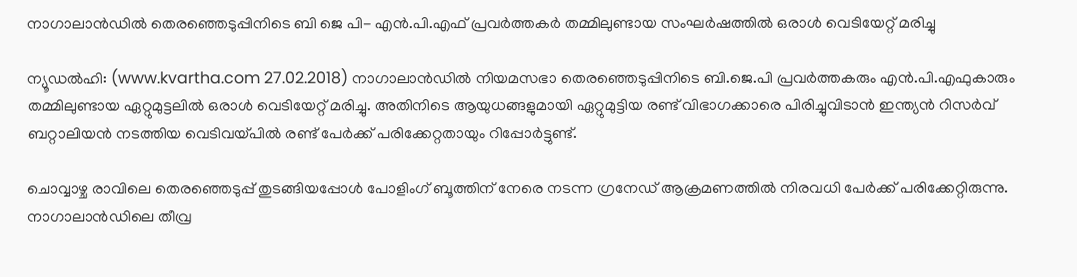നാഗാലാന്‍ഡില്‍ തെരഞ്ഞെടുപ്പിനിടെ ബി ജെ പി- എന്‍.പി.എഫ് പ്രവര്‍ത്തകര്‍ തമ്മിലുണ്ടായ സംഘര്‍ഷത്തില്‍ ഒരാള്‍ വെടിയേറ്റ് മരിച്ചു

ന്യൂഡല്‍ഹി: (www.kvartha.com 27.02.2018) നാഗാലാന്‍ഡില്‍ നിയമസഭാ തെരഞ്ഞെടുപ്പിനിടെ ബി.ജെ.പി പ്രവര്‍ത്തകരും എന്‍.പി.എഫുകാരും തമ്മിലുണ്ടായ ഏറ്റുമുട്ടലില്‍ ഒരാള്‍ വെടിയേറ്റ് മരിച്ചു. അതിനിടെ ആയുധങ്ങളുമായി ഏറ്റുമുട്ടിയ രണ്ട് വിഭാഗക്കാരെ പിരിച്ചുവിടാന്‍ ഇന്ത്യന്‍ റിസര്‍വ് ബറ്റാലിയന്‍ നടത്തിയ വെടിവയ്പില്‍ രണ്ട് പേര്‍ക്ക് പരിക്കേറ്റതായും റിപ്പോര്‍ട്ടുണ്ട്.

ചൊവ്വാഴ്ച രാവിലെ തെരഞ്ഞെടുപ്പ് തുടങ്ങിയപ്പോള്‍ പോളിംഗ് ബൂത്തിന് നേരെ നടന്ന ഗ്രനേഡ് ആക്രമണത്തില്‍ നിരവധി പേര്‍ക്ക് പരിക്കേറ്റിരുന്നു. നാഗാലാന്‍ഡിലെ തീവ്ര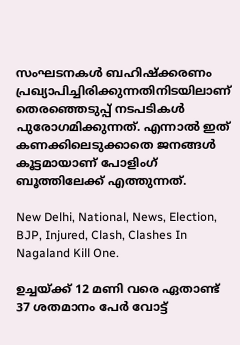സംഘടനകള്‍ ബഹിഷ്‌ക്കരണം പ്രഖ്യാപിച്ചിരിക്കുന്നതിനിടയിലാണ് തെരഞ്ഞെടുപ്പ് നടപടികള്‍ പുരോഗമിക്കുന്നത്. എന്നാല്‍ ഇത് കണക്കിലെടുക്കാതെ ജനങ്ങള്‍ കൂട്ടമായാണ് പോളിംഗ് ബൂത്തിലേക്ക് എത്തുന്നത്.

New Delhi, National, News, Election, BJP, Injured, Clash, Clashes In Nagaland Kill One.

ഉച്ചയ്ക്ക് 12 മണി വരെ ഏതാണ്ട് 37 ശതമാനം പേര്‍ വോട്ട്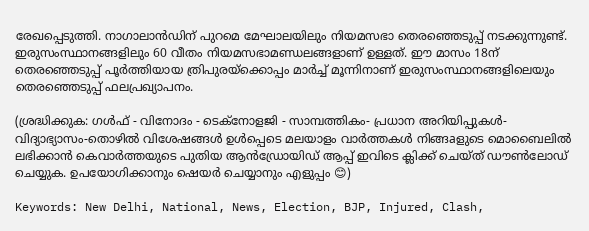രേഖപ്പെടുത്തി. നാഗാലാന്‍ഡിന് പുറമെ മേഘാലയിലും നിയമസഭാ തെരഞ്ഞെടുപ്പ് നടക്കുന്നുണ്ട്. ഇരുസംസ്ഥാനങ്ങളിലും 60 വീതം നിയമസഭാമണ്ഡലങ്ങളാണ് ഉള്ളത്. ഈ മാസം 18ന് തെരഞ്ഞെടുപ്പ് പൂര്‍ത്തിയായ ത്രിപുരയ്‌ക്കൊപ്പം മാര്‍ച്ച് മൂന്നിനാണ് ഇരുസംസ്ഥാനങ്ങളിലെയും തെരഞ്ഞെടുപ്പ് ഫലപ്രഖ്യാപനം.

(ശ്രദ്ധിക്കുക: ഗൾഫ് - വിനോദം - ടെക്നോളജി - സാമ്പത്തികം- പ്രധാന അറിയിപ്പുകൾ-വിദ്യാഭ്യാസം-തൊഴിൽ വിശേഷങ്ങൾ ഉൾപ്പെടെ മലയാളം വാർത്തകൾ നിങ്ങaളുടെ മൊബൈലിൽ ലഭിക്കാൻ കെവാർത്തയുടെ പുതിയ ആൻഡ്രോയിഡ് ആപ്പ് ഇവിടെ ക്ലിക്ക് ചെയ്ത് ഡൗൺലോഡ് ചെയ്യുക. ഉപയോഗിക്കാനും ഷെയർ ചെയ്യാനും എളുപ്പം 😊)

Keywords: New Delhi, National, News, Election, BJP, Injured, Clash,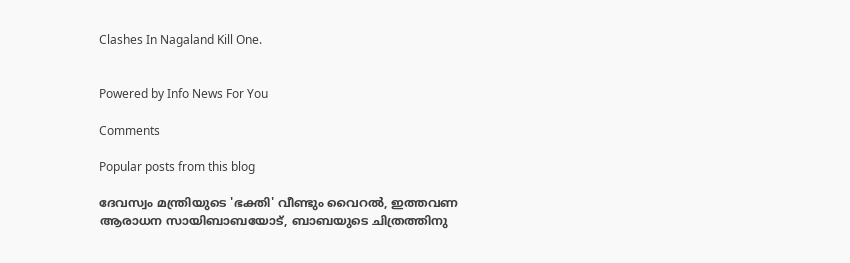Clashes In Nagaland Kill One.


Powered by Info News For You

Comments

Popular posts from this blog

ദേവസ്വം മന്ത്രിയുടെ 'ഭക്തി' വീണ്ടും വൈറല്‍, ഇത്തവണ ആരാധന സായിബാബയോട്, ബാബയുടെ ചിത്രത്തിനു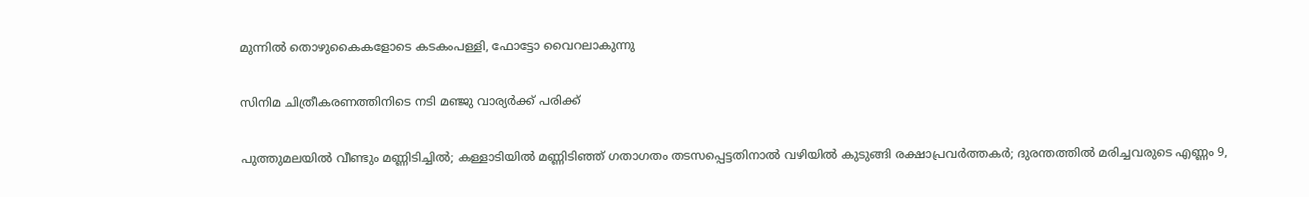മുന്നില്‍ തൊഴുകൈകളോടെ കടകംപള്ളി, ഫോട്ടോ വൈറലാകുന്നു

സിനിമ ചിത്രീകരണത്തിനിടെ നടി മഞ്ജു വാര്യര്‍ക്ക് പരിക്ക്

പുത്തുമലയില്‍ വീണ്ടും മണ്ണിടിച്ചില്‍; കള്ളാടിയില്‍ മണ്ണിടിഞ്ഞ് ഗതാഗതം തടസപ്പെട്ടതിനാല്‍ വഴിയില്‍ കുടുങ്ങി രക്ഷാപ്രവര്‍ത്തകര്‍; ദുരന്തത്തില്‍ മരിച്ചവരുടെ എണ്ണം 9,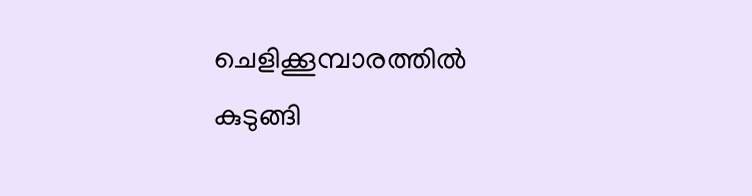ചെളിക്കൂമ്പാരത്തില്‍ കുടുങ്ങി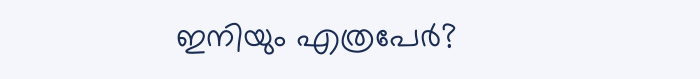ഇനിയും എത്രപേര്‍?